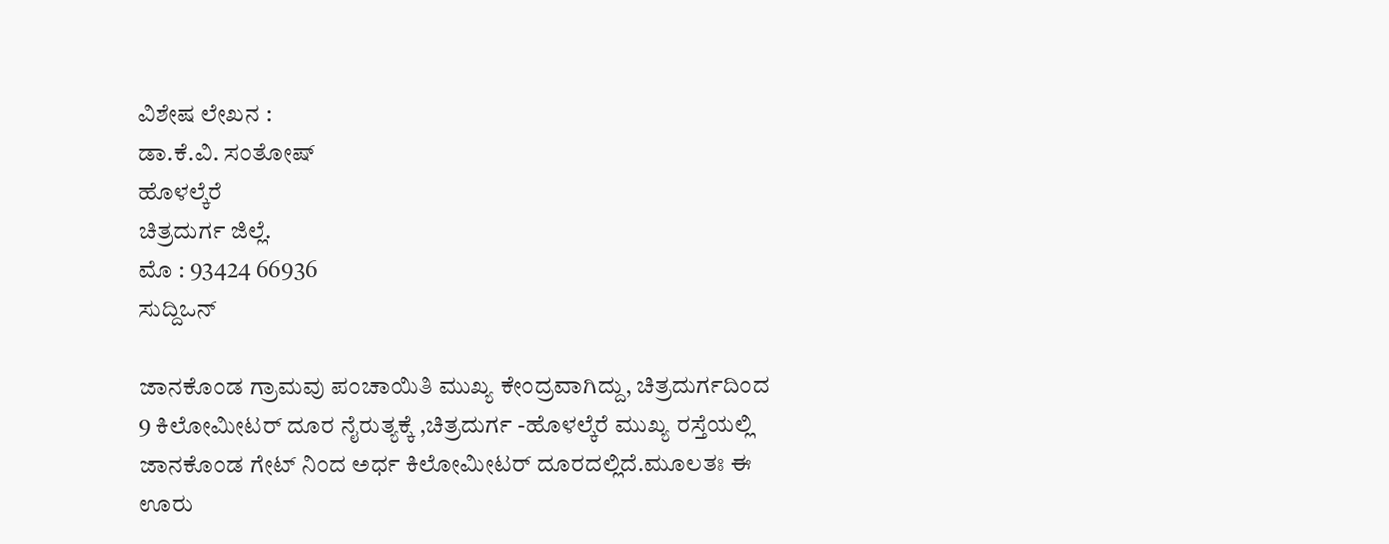ವಿಶೇಷ ಲೇಖನ :
ಡಾ.ಕೆ.ವಿ. ಸಂತೋಷ್
ಹೊಳಲ್ಕೆರೆ
ಚಿತ್ರದುರ್ಗ ಜಿಲ್ಲೆ.
ಮೊ : 93424 66936
ಸುದ್ದಿಒನ್

ಜಾನಕೊಂಡ ಗ್ರಾಮವು ಪಂಚಾಯಿತಿ ಮುಖ್ಯ ಕೇಂದ್ರವಾಗಿದ್ದು, ಚಿತ್ರದುರ್ಗದಿಂದ 9 ಕಿಲೋಮೀಟರ್ ದೂರ ನೈರುತ್ಯಕ್ಕೆ ,ಚಿತ್ರದುರ್ಗ -ಹೊಳಲ್ಕೆರೆ ಮುಖ್ಯ ರಸ್ತೆಯಲ್ಲಿ ಜಾನಕೊಂಡ ಗೇಟ್ ನಿಂದ ಅರ್ಧ ಕಿಲೋಮೀಟರ್ ದೂರದಲ್ಲಿದೆ.ಮೂಲತಃ ಈ ಊರು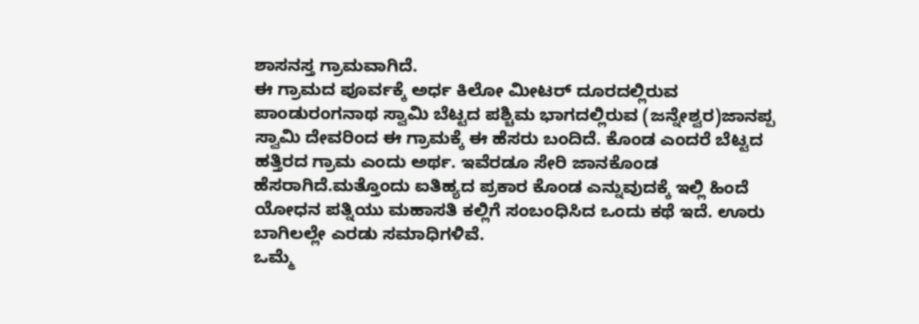ಶಾಸನಸ್ತ ಗ್ರಾಮವಾಗಿದೆ.
ಈ ಗ್ರಾಮದ ಪೂರ್ವಕ್ಕೆ ಅರ್ಧ ಕಿಲೋ ಮೀಟರ್ ದೂರದಲ್ಲಿರುವ ಪಾಂಡುರಂಗನಾಥ ಸ್ವಾಮಿ ಬೆಟ್ಟದ ಪಶ್ಚಿಮ ಭಾಗದಲ್ಲಿರುವ (ಜನ್ನೇಶ್ವರ)ಜಾನಪ್ಪ ಸ್ವಾಮಿ ದೇವರಿಂದ ಈ ಗ್ರಾಮಕ್ಕೆ ಈ ಹೆಸರು ಬಂದಿದೆ. ಕೊಂಡ ಎಂದರೆ ಬೆಟ್ಟದ ಹತ್ತಿರದ ಗ್ರಾಮ ಎಂದು ಅರ್ಥ. ಇವೆರಡೂ ಸೇರಿ ಜಾನಕೊಂಡ ಹೆಸರಾಗಿದೆ.ಮತ್ತೊಂದು ಐತಿಹ್ಯದ ಪ್ರಕಾರ ಕೊಂಡ ಎನ್ನುವುದಕ್ಕೆ ಇಲ್ಲಿ ಹಿಂದೆ ಯೋಧನ ಪತ್ನಿಯು ಮಹಾಸತಿ ಕಲ್ಲಿಗೆ ಸಂಬಂಧಿಸಿದ ಒಂದು ಕಥೆ ಇದೆ. ಊರು ಬಾಗಿಲಲ್ಲೇ ಎರಡು ಸಮಾಧಿಗಳಿವೆ.
ಒಮ್ಮೆ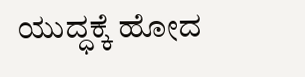ಯುದ್ಧಕ್ಕೆ ಹೋದ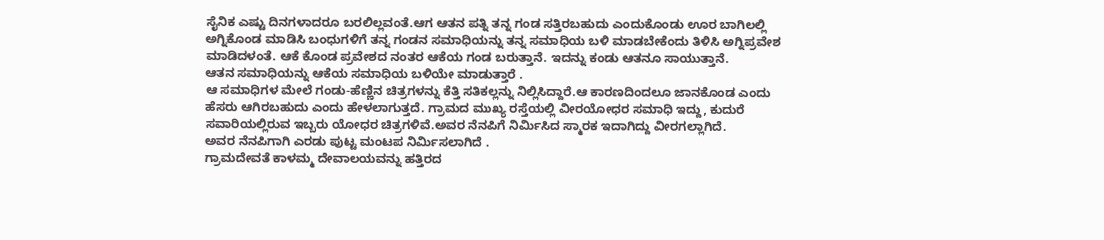ಸೈನಿಕ ಎಷ್ಟು ದಿನಗಳಾದರೂ ಬರಲಿಲ್ಲವಂತೆ.ಆಗ ಆತನ ಪತ್ನಿ ತನ್ನ ಗಂಡ ಸತ್ತಿರಬಹುದು ಎಂದುಕೊಂಡು ಊರ ಬಾಗಿಲಲ್ಲಿ ಅಗ್ನಿಕೊಂಡ ಮಾಡಿಸಿ ಬಂಧುಗಳಿಗೆ ತನ್ನ ಗಂಡನ ಸಮಾಧಿಯನ್ನು ತನ್ನ ಸಮಾಧಿಯ ಬಳಿ ಮಾಡಬೇಕೆಂದು ತಿಳಿಸಿ ಅಗ್ನಿಪ್ರವೇಶ ಮಾಡಿದಳಂತೆ. ಆಕೆ ಕೊಂಡ ಪ್ರವೇಶದ ನಂತರ ಆಕೆಯ ಗಂಡ ಬರುತ್ತಾನೆ. ಇದನ್ನು ಕಂಡು ಆತನೂ ಸಾಯುತ್ತಾನೆ.
ಆತನ ಸಮಾಧಿಯನ್ನು ಆಕೆಯ ಸಮಾಧಿಯ ಬಳಿಯೇ ಮಾಡುತ್ತಾರೆ .
ಆ ಸಮಾಧಿಗಳ ಮೇಲೆ ಗಂಡು-ಹೆಣ್ಣಿನ ಚಿತ್ರಗಳನ್ನು ಕೆತ್ತಿ ಸತಿಕಲ್ಲನ್ನು ನಿಲ್ಲಿಸಿದ್ದಾರೆ.ಆ ಕಾರಣದಿಂದಲೂ ಜಾನಕೊಂಡ ಎಂದು ಹೆಸರು ಆಗಿರಬಹುದು ಎಂದು ಹೇಳಲಾಗುತ್ತದೆ. ಗ್ರಾಮದ ಮುಖ್ಯ ರಸ್ತೆಯಲ್ಲಿ ವೀರಯೋಧರ ಸಮಾಧಿ ಇದ್ದು, ಕುದುರೆ ಸವಾರಿಯಲ್ಲಿರುವ ಇಬ್ಬರು ಯೋಧರ ಚಿತ್ರಗಳಿವೆ.ಅವರ ನೆನಪಿಗೆ ನಿರ್ಮಿಸಿದ ಸ್ಮಾರಕ ಇದಾಗಿದ್ದು ವೀರಗಲ್ಲಾಗಿದೆ.
ಅವರ ನೆನಪಿಗಾಗಿ ಎರಡು ಪುಟ್ಟ ಮಂಟಪ ನಿರ್ಮಿಸಲಾಗಿದೆ .
ಗ್ರಾಮದೇವತೆ ಕಾಳಮ್ಮ ದೇವಾಲಯವನ್ನು ಹತ್ತಿರದ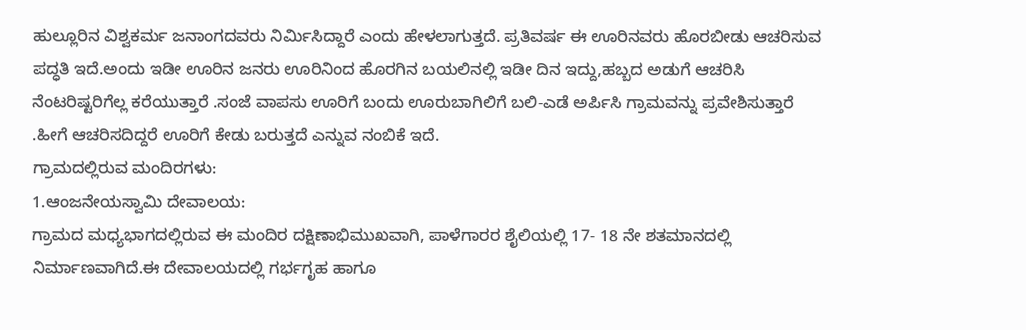ಹುಲ್ಲೂರಿನ ವಿಶ್ವಕರ್ಮ ಜನಾಂಗದವರು ನಿರ್ಮಿಸಿದ್ದಾರೆ ಎಂದು ಹೇಳಲಾಗುತ್ತದೆ. ಪ್ರತಿವರ್ಷ ಈ ಊರಿನವರು ಹೊರಬೀಡು ಆಚರಿಸುವ ಪದ್ಧತಿ ಇದೆ.ಅಂದು ಇಡೀ ಊರಿನ ಜನರು ಊರಿನಿಂದ ಹೊರಗಿನ ಬಯಲಿನಲ್ಲಿ ಇಡೀ ದಿನ ಇದ್ದು,ಹಬ್ಬದ ಅಡುಗೆ ಆಚರಿಸಿ ನೆಂಟರಿಷ್ಟರಿಗೆಲ್ಲ ಕರೆಯುತ್ತಾರೆ .ಸಂಜೆ ವಾಪಸು ಊರಿಗೆ ಬಂದು ಊರುಬಾಗಿಲಿಗೆ ಬಲಿ-ಎಡೆ ಅರ್ಪಿಸಿ ಗ್ರಾಮವನ್ನು ಪ್ರವೇಶಿಸುತ್ತಾರೆ .ಹೀಗೆ ಆಚರಿಸದಿದ್ದರೆ ಊರಿಗೆ ಕೇಡು ಬರುತ್ತದೆ ಎನ್ನುವ ನಂಬಿಕೆ ಇದೆ.
ಗ್ರಾಮದಲ್ಲಿರುವ ಮಂದಿರಗಳು:
1.ಆಂಜನೇಯಸ್ವಾಮಿ ದೇವಾಲಯ:
ಗ್ರಾಮದ ಮಧ್ಯಭಾಗದಲ್ಲಿರುವ ಈ ಮಂದಿರ ದಕ್ಷಿಣಾಭಿಮುಖವಾಗಿ, ಪಾಳೆಗಾರರ ಶೈಲಿಯಲ್ಲಿ 17- 18 ನೇ ಶತಮಾನದಲ್ಲಿ ನಿರ್ಮಾಣವಾಗಿದೆ.ಈ ದೇವಾಲಯದಲ್ಲಿ ಗರ್ಭಗೃಹ ಹಾಗೂ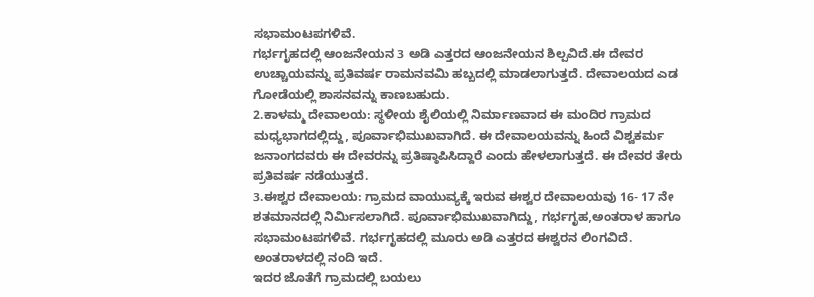ಸಭಾಮಂಟಪಗಳಿವೆ.
ಗರ್ಭಗೃಹದಲ್ಲಿ ಆಂಜನೇಯನ 3 ಅಡಿ ಎತ್ತರದ ಆಂಜನೇಯನ ಶಿಲ್ಪವಿದೆ.ಈ ದೇವರ ಉಚ್ಚಾಯವನ್ನು ಪ್ರತಿವರ್ಷ ರಾಮನವಮಿ ಹಬ್ಬದಲ್ಲಿ ಮಾಡಲಾಗುತ್ತದೆ. ದೇವಾಲಯದ ಎಡ ಗೋಡೆಯಲ್ಲಿ ಶಾಸನವನ್ನು ಕಾಣಬಹುದು.
2.ಕಾಳಮ್ಮ ದೇವಾಲಯ: ಸ್ಥಳೀಯ ಶೈಲಿಯಲ್ಲಿ ನಿರ್ಮಾಣವಾದ ಈ ಮಂದಿರ ಗ್ರಾಮದ ಮಧ್ಯಭಾಗದಲ್ಲಿದ್ದು, ಪೂರ್ವಾಭಿಮುಖವಾಗಿದೆ. ಈ ದೇವಾಲಯವನ್ನು ಹಿಂದೆ ವಿಶ್ವಕರ್ಮ ಜನಾಂಗದವರು ಈ ದೇವರನ್ನು ಪ್ರತಿಷ್ಠಾಪಿಸಿದ್ದಾರೆ ಎಂದು ಹೇಳಲಾಗುತ್ತದೆ. ಈ ದೇವರ ತೇರು ಪ್ರತಿವರ್ಷ ನಡೆಯುತ್ತದೆ.
3.ಈಶ್ವರ ದೇವಾಲಯ: ಗ್ರಾಮದ ವಾಯುವ್ಯಕ್ಕೆ ಇರುವ ಈಶ್ವರ ದೇವಾಲಯವು 16- 17 ನೇ ಶತಮಾನದಲ್ಲಿ ನಿರ್ಮಿಸಲಾಗಿದೆ. ಪೂರ್ವಾಭಿಮುಖವಾಗಿದ್ದು, ಗರ್ಭಗೃಹ,ಅಂತರಾಳ ಹಾಗೂ ಸಭಾಮಂಟಪಗಳಿವೆ. ಗರ್ಭಗೃಹದಲ್ಲಿ ಮೂರು ಅಡಿ ಎತ್ತರದ ಈಶ್ವರನ ಲಿಂಗವಿದೆ. ಅಂತರಾಳದಲ್ಲಿ ನಂದಿ ಇದೆ.
ಇದರ ಜೊತೆಗೆ ಗ್ರಾಮದಲ್ಲಿ ಬಯಲು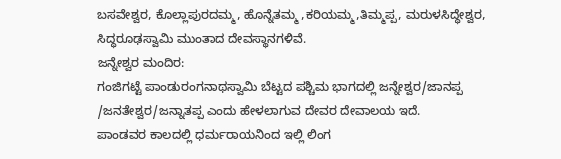ಬಸವೇಶ್ವರ, ಕೊಲ್ಲಾಪುರದಮ್ಮ, ಹೊನ್ನೆತಮ್ಮ ,ಕರಿಯಮ್ಮ,ತಿಮ್ಮಪ್ಪ, ಮರುಳಸಿದ್ಧೇಶ್ವರ, ಸಿದ್ಧರೂಢಸ್ವಾಮಿ ಮುಂತಾದ ದೇವಸ್ಥಾನಗಳಿವೆ.
ಜನ್ನೇಶ್ವರ ಮಂದಿರ:
ಗಂಜಿಗಟ್ಟೆ ಪಾಂಡುರಂಗನಾಥಸ್ವಾಮಿ ಬೆಟ್ಟದ ಪಶ್ಚಿಮ ಭಾಗದಲ್ಲಿ ಜನ್ನೇಶ್ವರ/ಜಾನಪ್ಪ /ಜನತೇಶ್ವರ/ಜನ್ನಾತಪ್ಪ ಎಂದು ಹೇಳಲಾಗುವ ದೇವರ ದೇವಾಲಯ ಇದೆ.
ಪಾಂಡವರ ಕಾಲದಲ್ಲಿ ಧರ್ಮರಾಯನಿಂದ ಇಲ್ಲಿ ಲಿಂಗ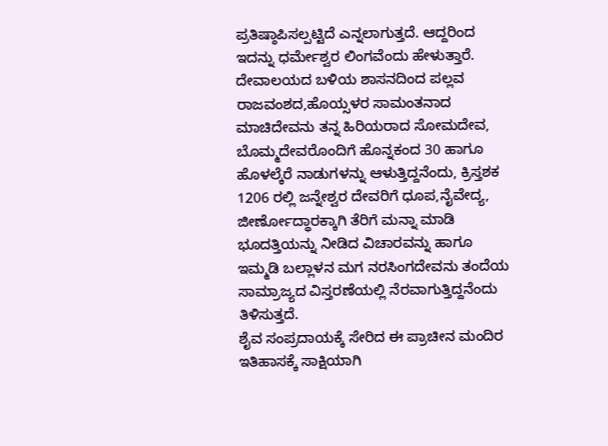ಪ್ರತಿಷ್ಠಾಪಿಸಲ್ಪಟ್ಟಿದೆ ಎನ್ನಲಾಗುತ್ತದೆ. ಆದ್ದರಿಂದ ಇದನ್ನು ಧರ್ಮೇಶ್ವರ ಲಿಂಗವೆಂದು ಹೇಳುತ್ತಾರೆ. ದೇವಾಲಯದ ಬಳಿಯ ಶಾಸನದಿಂದ ಪಲ್ಲವ ರಾಜವಂಶದ,ಹೊಯ್ಸಳರ ಸಾಮಂತನಾದ ಮಾಚಿದೇವನು ತನ್ನ ಹಿರಿಯರಾದ ಸೋಮದೇವ, ಬೊಮ್ಮದೇವರೊಂದಿಗೆ ಹೊನ್ನಕಂದ 30 ಹಾಗೂ ಹೊಳಲ್ಕೆರೆ ನಾಡುಗಳನ್ನು ಆಳುತ್ತಿದ್ದನೆಂದು, ಕ್ರಿಸ್ತಶಕ 1206 ರಲ್ಲಿ ಜನ್ನೇಶ್ವರ ದೇವರಿಗೆ ಧೂಪ,ನೈವೇದ್ಯ, ಜೀರ್ಣೋದ್ಧಾರಕ್ಕಾಗಿ ತೆರಿಗೆ ಮನ್ನಾ ಮಾಡಿ ಭೂದತ್ತಿಯನ್ನು ನೀಡಿದ ವಿಚಾರವನ್ನು ಹಾಗೂ ಇಮ್ಮಡಿ ಬಲ್ಲಾಳನ ಮಗ ನರಸಿಂಗದೇವನು ತಂದೆಯ ಸಾಮ್ರಾಜ್ಯದ ವಿಸ್ತರಣೆಯಲ್ಲಿ ನೆರವಾಗುತ್ತಿದ್ದನೆಂದು ತಿಳಿಸುತ್ತದೆ.
ಶೈವ ಸಂಪ್ರದಾಯಕ್ಕೆ ಸೇರಿದ ಈ ಪ್ರಾಚೀನ ಮಂದಿರ ಇತಿಹಾಸಕ್ಕೆ ಸಾಕ್ಷಿಯಾಗಿ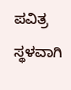ಪವಿತ್ರ ಸ್ಥಳವಾಗಿ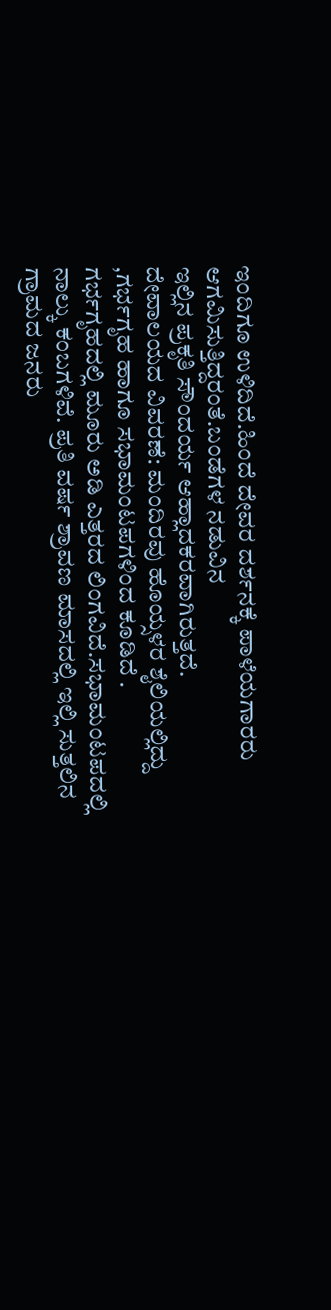ಇಂದಿಗೂ ಉಳಿದಿದೆ.ಹಿಂದೆ ದೇವರ ದರ್ಶನಕ್ಕೆ ಪಾಳೆಯಗಾರರು ಆಗಮಿಸುತ್ತಿದ್ದರಂತೆ.ಬಂಡೆಗಳ ನಡುವಿನ
ಇಲ್ಲಿನ ಪ್ರಕೃತಿ ಸೌಂದರ್ಯ ಆಹ್ಲಾದಕರವಾಗಿರುತ್ತದೆ.
ದೇವಾಲಯದ ವಿವರಣೆ: ಮಂದಿರವು ಹೊಯ್ಸಳರ ಶೈಲಿಯಲ್ಲಿದ್ದು ,ಗರ್ಭಗೃಹ ಹಾಗೂ ಸಭಾಮಂಟಪಗಳಿಂದ ಕೂಡಿದೆ .
ಗರ್ಭಗೃಹದಲ್ಲಿ ಮೂರು ಅಡಿ ಎತ್ತರದ ಲಿಂಗವಿದೆ.ಸಭಾಮಂಟಪದಲ್ಲಿ ನಾಲ್ಕು ಕಂಬಗಳಿವೆ. ಪ್ರತಿ ವರ್ಷ ಶ್ರಾವಣ ಮಾಸದಲ್ಲಿ ಇಲ್ಲಿ ಸುತ್ತಲಿನ ಗ್ರಾಮದ ಜನರು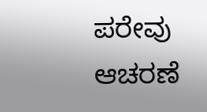ಪರೇವು ಆಚರಣೆ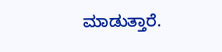ಮಾಡುತ್ತಾರೆ.